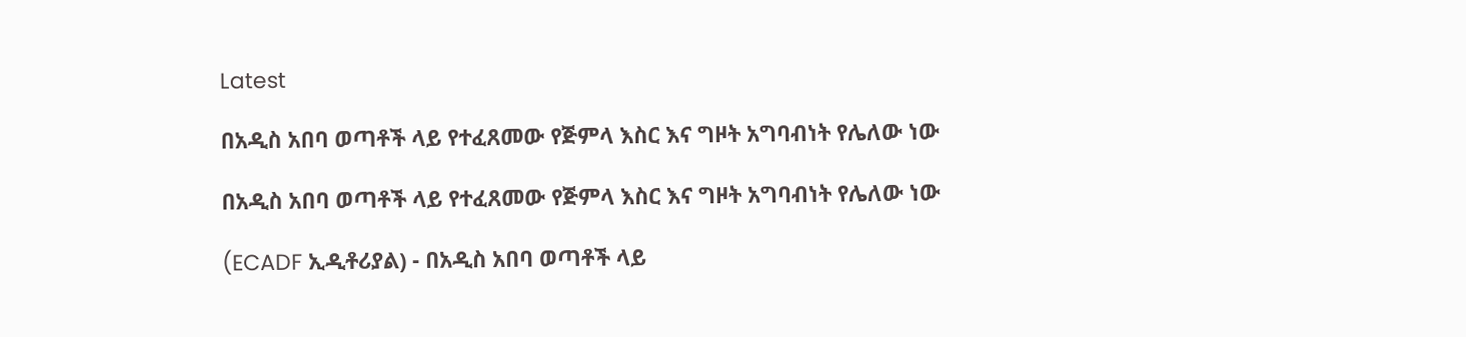Latest

በአዲስ አበባ ወጣቶች ላይ የተፈጸመው የጅምላ እስር እና ግዞት አግባብነት የሌለው ነው

በአዲስ አበባ ወጣቶች ላይ የተፈጸመው የጅምላ እስር እና ግዞት አግባብነት የሌለው ነው

(ECADF ኢዲቶሪያል) - በአዲስ አበባ ወጣቶች ላይ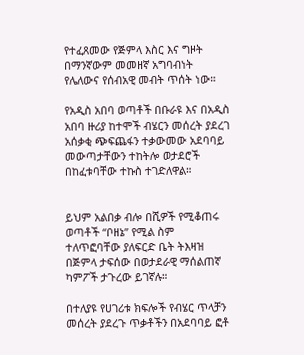የተፈጸመው የጅምላ እስር እና ግዞት በማንኛውም መመዘኛ አግባብነት የሌለውና የሰብአዊ መብት ጥሰት ነው።

የአዲስ አበባ ወጣቶች በቡራዩ እና በአዲስ አበባ ዙሪያ ከተሞች ብሄርን መሰረት ያደረገ አሰቃቂ ጭፍጨፋን ተቃውመው አደባባይ መውጣታቸውን ተከትሎ ወታደሮች በከፈቱባቸው ተኩስ ተገድለዋል።


ይህም አልበቃ ብሎ በሺዎች የሚቆጠሩ ወጣቶች “ቦዘኔ” የሚል ስም ተለጥፎባቸው ያለፍርድ ቤት ትእዛዝ በጅምላ ታፍሰው በወታደራዊ ማሰልጠኛ ካምፖች ታጉረው ይገኛሉ።

በተለያዩ የሀገሪቱ ክፍሎች የብሄር ጥላቻን መሰረት ያደረጉ ጥቃቶችን በአደባባይ ፎቶ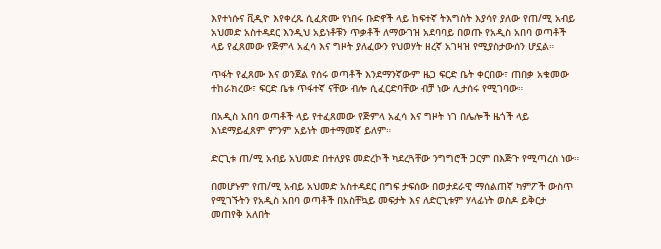እየተነሱና ቪዲዮ እየቀረጹ ሲፈጽሙ የነበሩ ቡድኖች ላይ ከፍተኛ ትእግስት እያሳየ ያለው የጠ/ሚ አብይ አህመድ አስተዳደር እንዲህ አይነቶቹን ጥቃቶች ለማውገዝ አደባባይ በወጡ የአዲስ አበባ ወጣቶች ላይ የፈጸመው የጅምላ አፈሳ እና ግዞት ያለፈውን የህወሃት ዘረኛ አገዛዝ የሚያስታውሰን ሆኗል።

ጥፋት የፈጸሙ እና ወንጀል የሰሩ ወጣቶች እንደማንኛውም ዜጋ ፍርድ ቤት ቀርበው፣ ጠበቃ አቁመው ተከራክረው፣ ፍርድ ቤቱ ጥፋተኛ ናቸው ብሎ ሲፈርድባቸው ብቻ ነው ሊታሰሩ የሚገባው።

በአዲስ አበባ ወጣቶች ላይ የተፈጸመው የጅምላ አፈሳ እና ግዞት ነገ በሌሎች ዜጎች ላይ እነደማይፈጸም ምንም አይነት መተማመኛ ይለም።

ድርጊቱ ጠ/ሚ አብይ አህመድ በተለያዩ መድረኮች ካደረጓቸው ንግግሮች ጋርም በእጅጉ የሚጣረስ ነው።

በመሆኑም የጠ/ሚ አብይ አህመድ አስተዳደር በግፍ ታፍሰው በወታደራዊ ማሰልጠኛ ካምፖች ውስጥ የሚገኙትን የአዲስ አበባ ወጣቶች በአስቸኳይ መፍታት እና ለድርጊቱም ሃላፊነት ወስዶ ይቅርታ መጠየቅ አለበት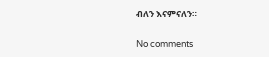ብለን እናምናለን።

No comments